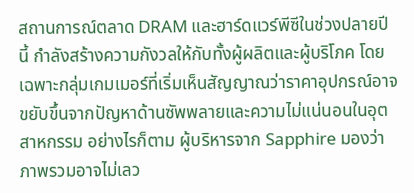สถานการณ์ตลาด DRAM และฮาร์ดแวร์พีซีในช่วงปลายปีนี้ กำลังสร้างความกังวลให้กับทั้งผู้ผลิตและผู้บริโภค โดยเฉพาะกลุ่มเกมเมอร์ที่เริ่มเห็นสัญญาณว่าราคาอุปกรณ์อาจขยับขึ้นจากปัญหาด้านซัพพลายและความไม่แน่นอนในอุตสาหกรรม อย่างไรก็ตาม ผู้บริหารจาก Sapphire มองว่าภาพรวมอาจไม่เลว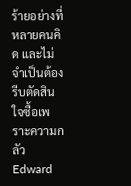ร้ายอย่างที่หลายคนคิด และไม่จำเป็นต้องรีบตัดสินใจซื้อเพราะความกลัว
Edward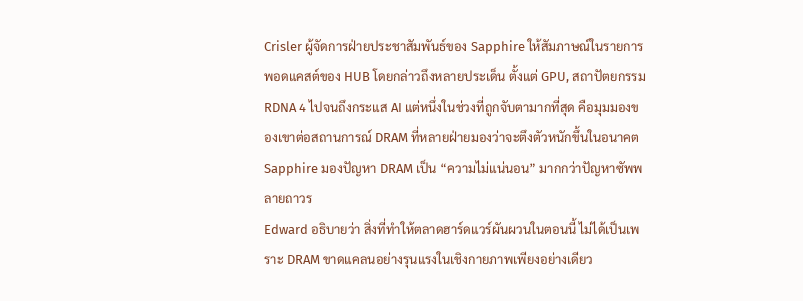Crisler ผู้จัดการฝ่ายประชาสัมพันธ์ของ Sapphire ให้สัมภาษณ์ในรายการพอดแคสต์ของ HUB โดยกล่าวถึงหลายประเด็น ตั้งแต่ GPU, สถาปัตยกรรม RDNA 4 ไปจนถึงกระแส AI แต่หนึ่งในช่วงที่ถูกจับตามากที่สุด คือมุมมองของเขาต่อสถานการณ์ DRAM ที่หลายฝ่ายมองว่าจะตึงตัวหนักขึ้นในอนาคต
Sapphire มองปัญหา DRAM เป็น “ความไม่แน่นอน” มากกว่าปัญหาซัพพลายถาวร
Edward อธิบายว่า สิ่งที่ทำให้ตลาดฮาร์ดแวร์ผันผวนในตอนนี้ ไม่ได้เป็นเพราะ DRAM ขาดแคลนอย่างรุนแรงในเชิงกายภาพเพียงอย่างเดียว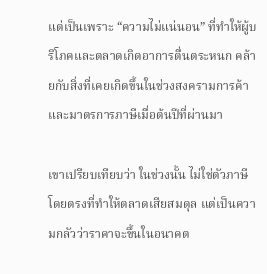แต่เป็นเพราะ “ความไม่แน่นอน” ที่ทำให้ผู้บริโภคและตลาดเกิดอาการตื่นตระหนก คล้ายกับสิ่งที่เคยเกิดขึ้นในช่วงสงครามการค้าและมาตรการภาษีเมื่อต้นปีที่ผ่านมา

เขาเปรียบเทียบว่า ในช่วงนั้น ไม่ใช่ตัวภาษีโดยตรงที่ทำให้ตลาดเสียสมดุล แต่เป็นความกลัวว่าราคาจะขึ้นในอนาคต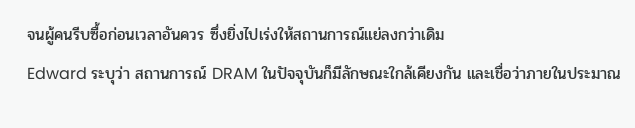จนผู้คนรีบซื้อก่อนเวลาอันควร ซึ่งยิ่งไปเร่งให้สถานการณ์แย่ลงกว่าเดิม
Edward ระบุว่า สถานการณ์ DRAM ในปัจจุบันก็มีลักษณะใกล้เคียงกัน และเชื่อว่าภายในประมาณ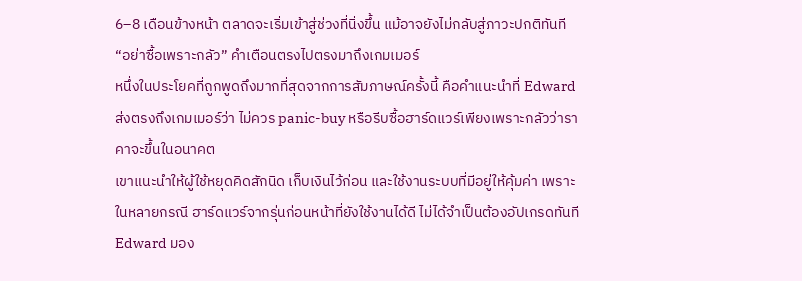6–8 เดือนข้างหน้า ตลาดจะเริ่มเข้าสู่ช่วงที่นิ่งขึ้น แม้อาจยังไม่กลับสู่ภาวะปกติทันที
“อย่าซื้อเพราะกลัว” คำเตือนตรงไปตรงมาถึงเกมเมอร์
หนึ่งในประโยคที่ถูกพูดถึงมากที่สุดจากการสัมภาษณ์ครั้งนี้ คือคำแนะนำที่ Edward ส่งตรงถึงเกมเมอร์ว่า ไม่ควร panic-buy หรือรีบซื้อฮาร์ดแวร์เพียงเพราะกลัวว่าราคาจะขึ้นในอนาคต
เขาแนะนำให้ผู้ใช้หยุดคิดสักนิด เก็บเงินไว้ก่อน และใช้งานระบบที่มีอยู่ให้คุ้มค่า เพราะในหลายกรณี ฮาร์ดแวร์จากรุ่นก่อนหน้าที่ยังใช้งานได้ดี ไม่ได้จำเป็นต้องอัปเกรดทันที
Edward มอง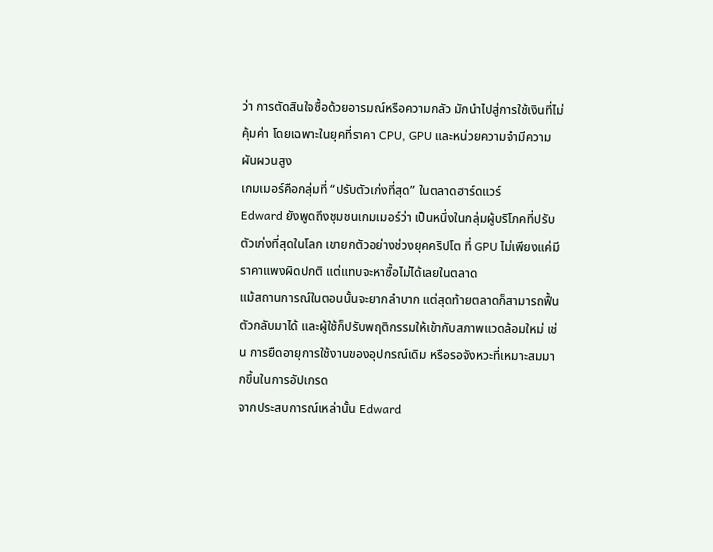ว่า การตัดสินใจซื้อด้วยอารมณ์หรือความกลัว มักนำไปสู่การใช้เงินที่ไม่คุ้มค่า โดยเฉพาะในยุคที่ราคา CPU, GPU และหน่วยความจำมีความผันผวนสูง
เกมเมอร์คือกลุ่มที่ “ปรับตัวเก่งที่สุด” ในตลาดฮาร์ดแวร์
Edward ยังพูดถึงชุมชนเกมเมอร์ว่า เป็นหนึ่งในกลุ่มผู้บริโภคที่ปรับตัวเก่งที่สุดในโลก เขายกตัวอย่างช่วงยุคคริปโต ที่ GPU ไม่เพียงแค่มีราคาแพงผิดปกติ แต่แทบจะหาซื้อไม่ได้เลยในตลาด
แม้สถานการณ์ในตอนนั้นจะยากลำบาก แต่สุดท้ายตลาดก็สามารถฟื้นตัวกลับมาได้ และผู้ใช้ก็ปรับพฤติกรรมให้เข้ากับสภาพแวดล้อมใหม่ เช่น การยืดอายุการใช้งานของอุปกรณ์เดิม หรือรอจังหวะที่เหมาะสมมากขึ้นในการอัปเกรด
จากประสบการณ์เหล่านั้น Edward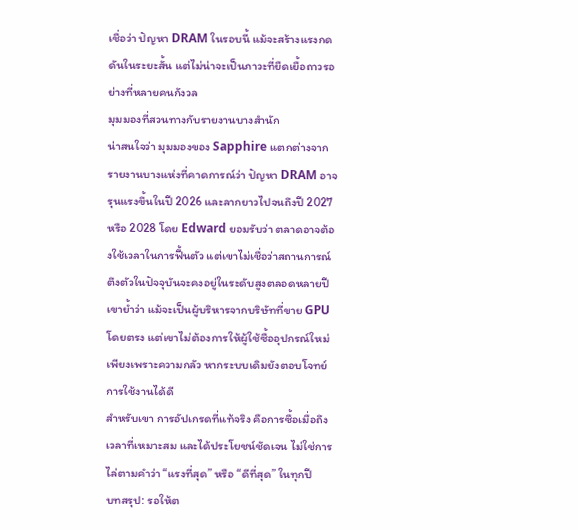เชื่อว่า ปัญหา DRAM ในรอบนี้ แม้จะสร้างแรงกดดันในระยะสั้น แต่ไม่น่าจะเป็นภาวะที่ยืดเยื้อถาวรอย่างที่หลายคนกังวล
มุมมองที่สวนทางกับรายงานบางสำนัก
น่าสนใจว่า มุมมองของ Sapphire แตกต่างจากรายงานบางแห่งที่คาดการณ์ว่า ปัญหา DRAM อาจรุนแรงขึ้นในปี 2026 และลากยาวไปจนถึงปี 2027 หรือ 2028 โดย Edward ยอมรับว่า ตลาดอาจต้องใช้เวลาในการฟื้นตัว แต่เขาไม่เชื่อว่าสถานการณ์ตึงตัวในปัจจุบันจะคงอยู่ในระดับสูงตลอดหลายปี
เขาย้ำว่า แม้จะเป็นผู้บริหารจากบริษัทที่ขาย GPU โดยตรง แต่เขาไม่ต้องการให้ผู้ใช้ซื้ออุปกรณ์ใหม่เพียงเพราะความกลัว หากระบบเดิมยังตอบโจทย์การใช้งานได้ดี
สำหรับเขา การอัปเกรดที่แท้จริง คือการซื้อเมื่อถึงเวลาที่เหมาะสม และได้ประโยชน์ชัดเจน ไม่ใช่การไล่ตามคำว่า “แรงที่สุด” หรือ “ดีที่สุด” ในทุกปี
บทสรุป: รอให้ต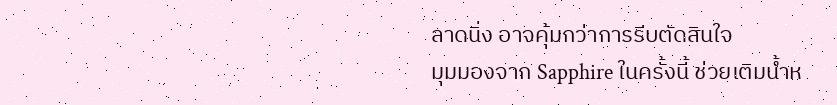ลาดนิ่ง อาจคุ้มกว่าการรีบตัดสินใจ
มุมมองจาก Sapphire ในครั้งนี้ ช่วยเติมน้ำห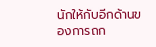นักให้กับอีกด้านของการถก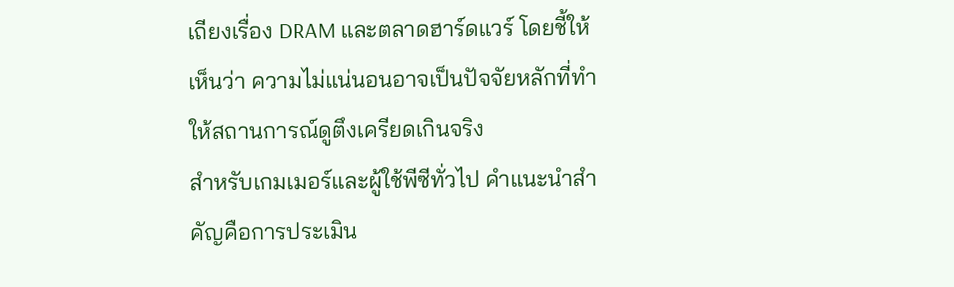เถียงเรื่อง DRAM และตลาดฮาร์ดแวร์ โดยชี้ให้เห็นว่า ความไม่แน่นอนอาจเป็นปัจจัยหลักที่ทำให้สถานการณ์ดูตึงเครียดเกินจริง
สำหรับเกมเมอร์และผู้ใช้พีซีทั่วไป คำแนะนำสำคัญคือการประเมิน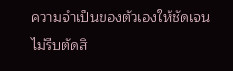ความจำเป็นของตัวเองให้ชัดเจน ไม่รีบตัดสิ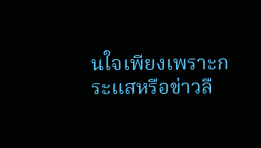นใจเพียงเพราะกระแสหรือข่าวลื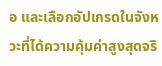อ และเลือกอัปเกรดในจังหวะที่ได้ความคุ้มค่าสูงสุดจริ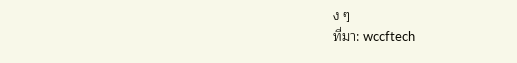ง ๆ
ที่มา: wccftech